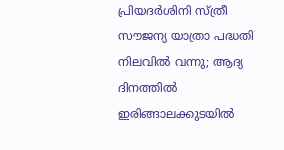പ്രിയദർശിനി സ്ത്രീ സൗജന്യ യാത്രാ പദ്ധതി നിലവിൽ വന്നു; ആദ്യ ദിനത്തിൽ ഇരിങ്ങാലക്കുടയിൽ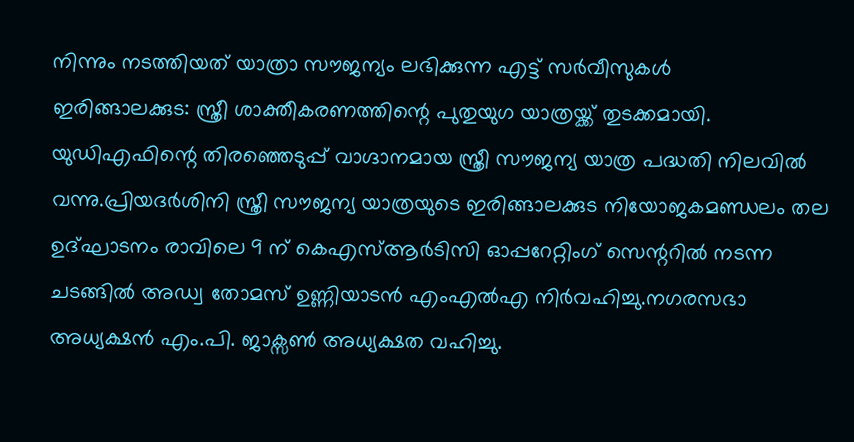നിന്നും നടത്തിയത് യാത്രാ സൗജന്യം ലഭിക്കുന്ന എട്ട് സർവീസുകൾ
ഇരിങ്ങാലക്കുട: സ്ത്രീ ശാക്തീകരണത്തിന്റെ പുതുയുഗ യാത്രയ്ക്ക് തുടക്കമായി. യുഡിഎഫിന്റെ തിരഞ്ഞെടുപ്പ് വാഗ്ദാനമായ സ്ത്രീ സൗജന്യ യാത്ര പദ്ധതി നിലവിൽ വന്നു.പ്രിയദർശിനി സ്ത്രീ സൗജന്യ യാത്രയുടെ ഇരിങ്ങാലക്കുട നിയോജകമണ്ഡലം തല ഉദ്ഘാടനം രാവിലെ 9 ന് കെഎസ്ആർടിസി ഓപ്പറേറ്റിംഗ് സെന്ററിൽ നടന്ന ചടങ്ങിൽ അഡ്വ തോമസ് ഉണ്ണിയാടൻ എംഎൽഎ നിർവഹിച്ചു.നഗരസഭാ അധ്യക്ഷൻ എം.പി. ജാക്സൺ അധ്യക്ഷത വഹിച്ചു.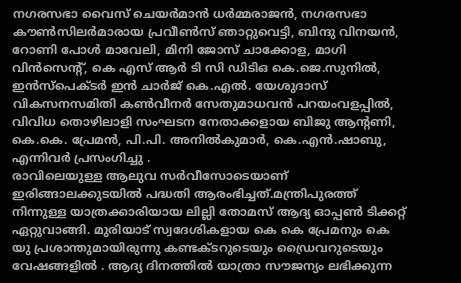നഗരസഭാ വൈസ് ചെയർമാൻ ധർമ്മരാജൻ, നഗരസഭാ കൗൺസിലർമാരായ പ്രവീൺസ് ഞാറ്റുവെട്ടി, ബിന്ദു വിനയൻ, റോണി പോൾ മാവേലി, മിനി ജോസ് ചാക്കോള, മാഗി വിൻസെന്റ്, കെ എസ് ആർ ടി സി ഡിടിഒ കെ.ജെ.സുനിൽ, ഇൻസ്പെക്ടർ ഇൻ ചാർജ് കെ.എൽ. യേശുദാസ് വികസനസമിതി കൺവീനർ സേതുമാധവൻ പറയംവളപ്പിൽ, വിവിധ തൊഴിലാളി സംഘടന നേതാക്കളായ ബിജു ആന്റണി, കെ.കെ. പ്രേമൻ, പി.പി. അനിൽകുമാർ, കെ.എൻ.ഷാബു, എന്നിവർ പ്രസംഗിച്ചു .
രാവിലെയുള്ള ആലുവ സർവീസോടെയാണ് ഇരിങ്ങാലക്കുടയിൽ പദ്ധതി ആരംഭിച്ചത്.മന്ത്രിപുരത്ത് നിന്നുള്ള യാത്രക്കാരിയായ ലില്ലി തോമസ് ആദ്യ ഓപ്പൺ ടിക്കറ്റ് ഏറ്റുവാങ്ങി. മുരിയാട് സ്വദേശികളായ കെ കെ പ്രേമനും കെ യു പ്രശാന്തുമായിരുന്നു കണ്ടക്ടറുടെയും ഡ്രൈവറുടെയും വേഷങ്ങളിൽ . ആദ്യ ദിനത്തിൽ യാത്രാ സൗജന്യം ലഭിക്കുന്ന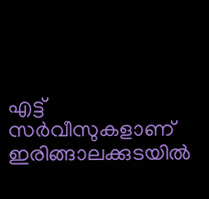എട്ട് സർവീസുകളാണ് ഇരിങ്ങാലക്കുടയിൽ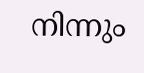നിന്നും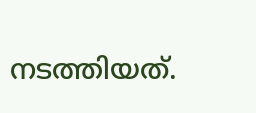നടത്തിയത്.